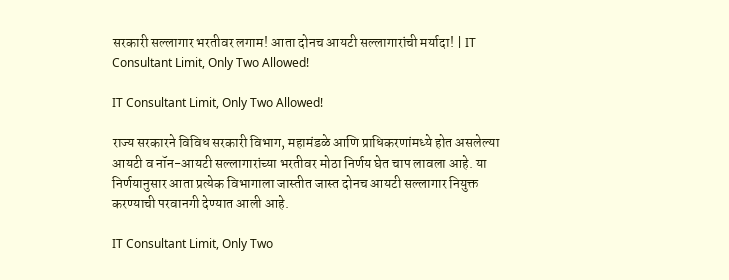सरकारी सल्लागार भरतीवर लगाम! आता दोनच आयटी सल्लागारांची मर्यादा! | IT Consultant Limit, Only Two Allowed!

IT Consultant Limit, Only Two Allowed!

राज्य सरकारने विविध सरकारी विभाग, महामंडळे आणि प्राधिकरणांमध्ये होत असलेल्या आयटी व नॉन-आयटी सल्लागारांच्या भरतीवर मोठा निर्णय घेत चाप लावला आहे. या निर्णयानुसार आता प्रत्येक विभागाला जास्तीत जास्त दोनच आयटी सल्लागार नियुक्त करण्याची परवानगी देण्यात आली आहे.

IT Consultant Limit, Only Two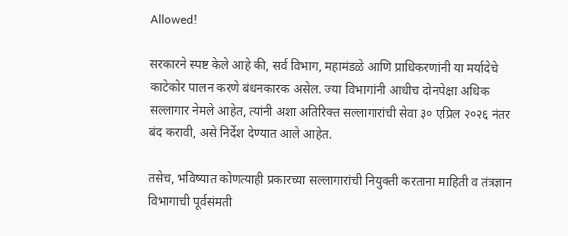Allowed!

सरकारने स्पष्ट केले आहे की, सर्व विभाग, महामंडळे आणि प्राधिकरणांनी या मर्यादेचे काटेकोर पालन करणे बंधनकारक असेल. ज्या विभागांनी आधीच दोनपेक्षा अधिक सल्लागार नेमले आहेत, त्यांनी अशा अतिरिक्त सल्लागारांची सेवा ३० एप्रिल २०२६ नंतर बंद करावी, असे निर्देश देण्यात आले आहेत.

तसेच, भविष्यात कोणत्याही प्रकारच्या सल्लागारांची नियुक्ती करताना माहिती व तंत्रज्ञान विभागाची पूर्वसंमती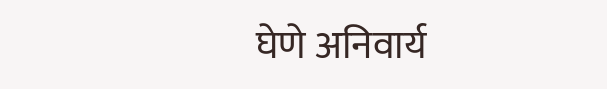घेणे अनिवार्य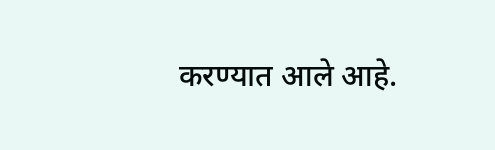करण्यात आले आहे.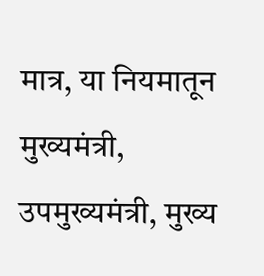मात्र, या नियमातून मुख्यमंत्री, उपमुख्यमंत्री, मुख्य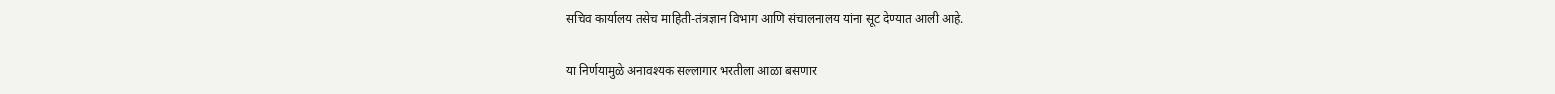सचिव कार्यालय तसेच माहिती-तंत्रज्ञान विभाग आणि संचालनालय यांना सूट देण्यात आली आहे.

या निर्णयामुळे अनावश्यक सल्लागार भरतीला आळा बसणार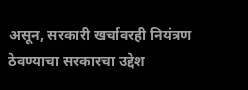असून, सरकारी खर्चावरही नियंत्रण ठेवण्याचा सरकारचा उद्देश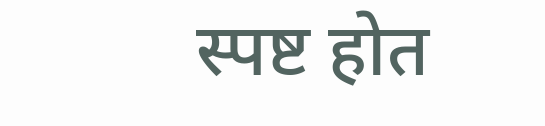स्पष्ट होत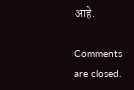आहे.

Comments are closed.